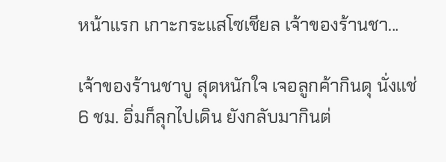หน้าแรก เกาะกระแสโซเชียล เจ้าของร้านชา...

เจ้าของร้านชาบู สุดหนักใจ เจอลูกค้ากินดุ นั่งแช่ 6 ชม. อิ่มก็ลุกไปเดิน ยังกลับมากินต่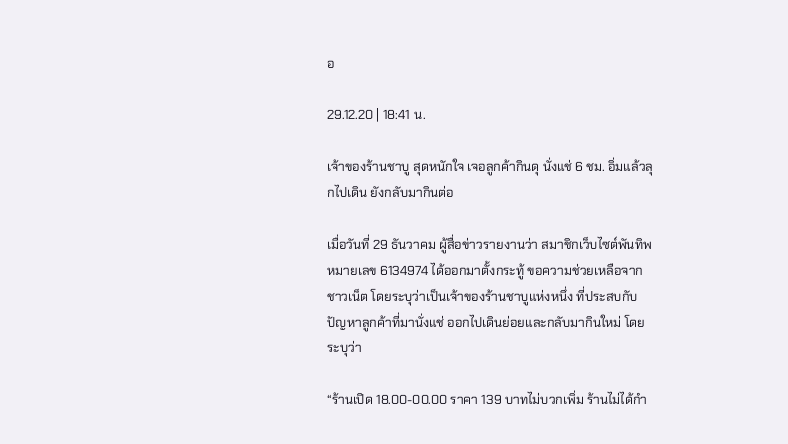อ

29.12.20 | 18:41 น.

เจ้าของร้านชาบู สุดหนักใจ เจอลูกค้ากินดุ นั่งแช่ 6 ชม. อิ่มแล้วลุกไปเดิน ยังกลับมากินต่อ

เมื่อวันที่ 29 ธันวาคม ผู้สื่อข่าวรายงานว่า สมาชิกเว็บไซต์พันทิพ หมายเลข 6134974 ได้ออกมาตั้งกระทู้ ขอความช่วยเหลือจากชาวเน็ต โดยระบุว่าเป็นเจ้าของร้านชาบูแห่งหนึ่ง ที่ประสบกับปัญหาลูกค้าที่มานั่งแช่ ออกไปเดินย่อยและกลับมากินใหม่ โดยระบุว่า

“ร้านเปิด 18.00-00.00 ราคา 139 บาทไม่บวกเพิ่ม ร้านไม่ได้กำ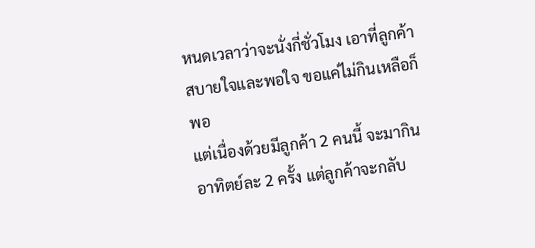หนดเวลาว่าจะนั่งกี่ชั่วโมง เอาที่ลูกค้าสบายใจและพอใจ ขอแค่ไม่กินเหลือก็พอ
แต่เนื่องด้วยมีลูกค้า 2 คนนี้ จะมากินอาทิตย์ละ 2 ครั้ง แต่ลูกค้าจะกลับ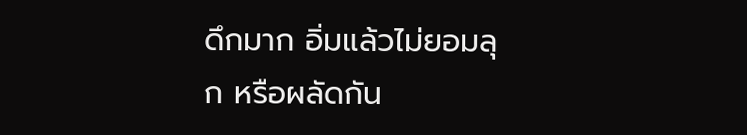ดึกมาก อิ่มแล้วไม่ยอมลุก หรือผลัดกัน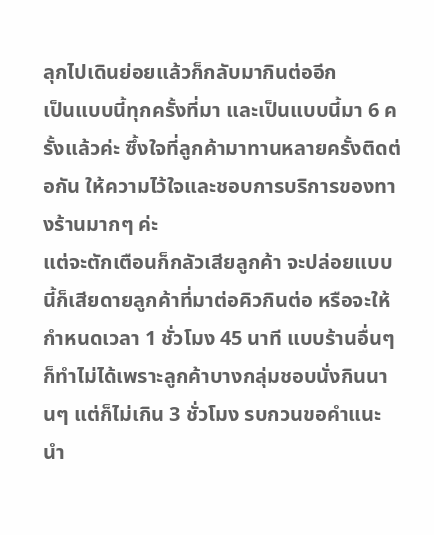ลุกไปเดินย่อยแล้วก็กลับมากินต่ออีก
เป็นแบบนี้ทุกครั้งที่มา และเป็นแบบนี้มา 6 ครั้งแล้วค่ะ ซึ้งใจที่ลูกค้ามาทานหลายครั้งติดต่อกัน ให้ความไว้ใจและชอบการบริการของทางร้านมากๆ ค่ะ
แต่จะตักเตือนก็กลัวเสียลูกค้า จะปล่อยแบบนี้ก็เสียดายลูกค้าที่มาต่อคิวกินต่อ หรือจะให้กำหนดเวลา 1 ชั่วโมง 45 นาที แบบร้านอื่นๆ ก็ทำไม่ได้เพราะลูกค้าบางกลุ่มชอบนั่งกินนานๆ แต่ก็ไม่เกิน 3 ชั่วโมง รบกวนขอคำแนะนำ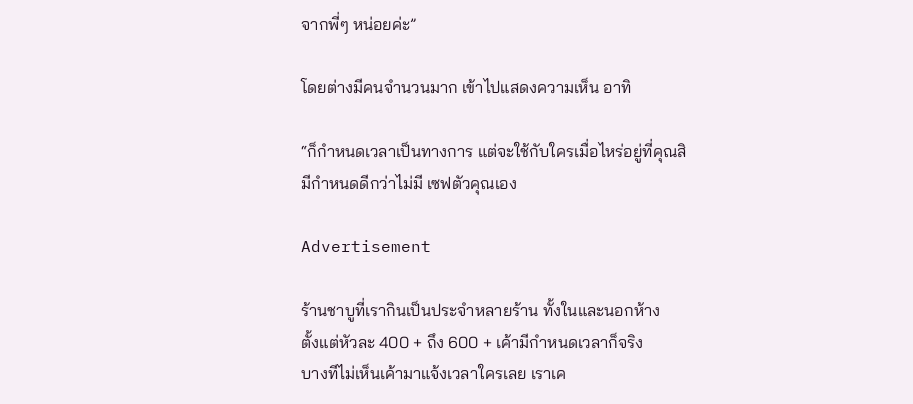จากพี่ๆ หน่อยค่ะ”

โดยต่างมีคนจำนวนมาก เข้าไปแสดงความเห็น อาทิ

“ก็กำหนดเวลาเป็นทางการ แต่จะใช้กับใครเมื่อไหร่อยู่ที่คุณสิ
มีกำหนดดีกว่าไม่มี เซฟตัวคุณเอง

Advertisement

ร้านชาบูที่เรากินเป็นประจำหลายร้าน ทั้งในและนอกห้าง
ตั้งแต่หัวละ 400 + ถึง 600 + เค้ามีกำหนดเวลาก็จริง
บางทีไม่เห็นเค้ามาแจ้งเวลาใครเลย เราเค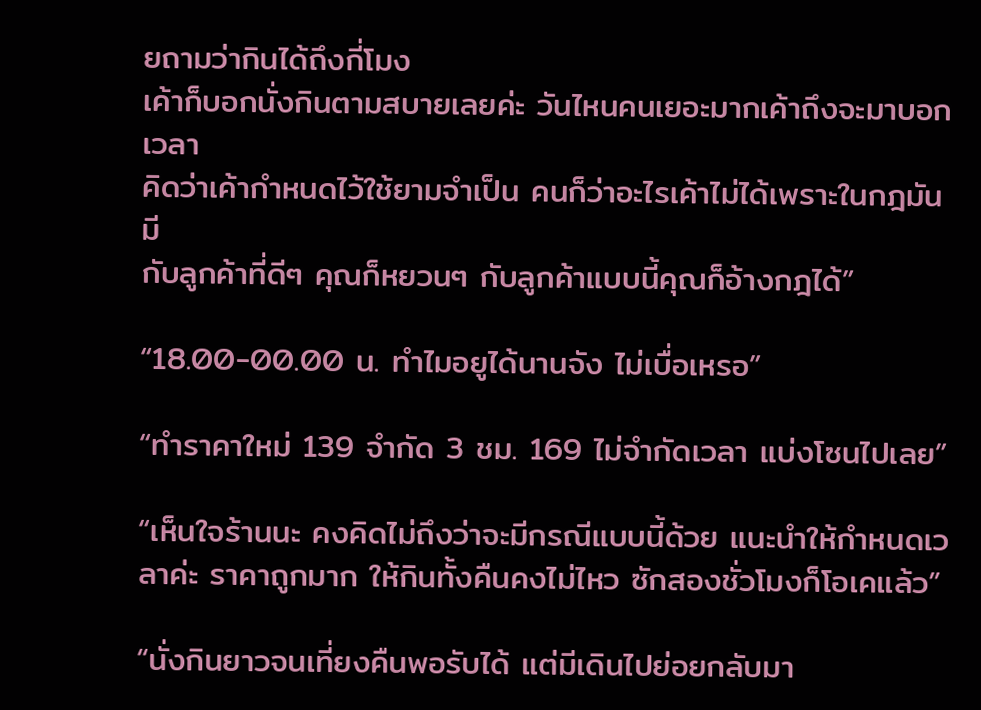ยถามว่ากินได้ถึงกี่โมง
เค้าก็บอกนั่งกินตามสบายเลยค่ะ วันไหนคนเยอะมากเค้าถึงจะมาบอกเวลา
คิดว่าเค้ากำหนดไว้ใช้ยามจำเป็น คนก็ว่าอะไรเค้าไม่ได้เพราะในกฎมันมี
กับลูกค้าที่ดีๆ คุณก็หยวนๆ กับลูกค้าแบบนี้คุณก็อ้างกฎได้”

“18.00-00.00 น. ทำไมอยูได้นานจัง ไม่เบื่อเหรอ”

“ทำราคาใหม่ 139 จำกัด 3 ชม. 169 ไม่จำกัดเวลา แบ่งโซนไปเลย”

“เห็นใจร้านนะ คงคิดไม่ถึงว่าจะมีกรณีแบบนี้ด้วย แนะนำให้กำหนดเวลาค่ะ ราคาถูกมาก ให้กินทั้งคืนคงไม่ไหว ซักสองชั่วโมงก็โอเคแล้ว”

“นั่งกินยาวจนเที่ยงคืนพอรับได้ แต่มีเดินไปย่อยกลับมา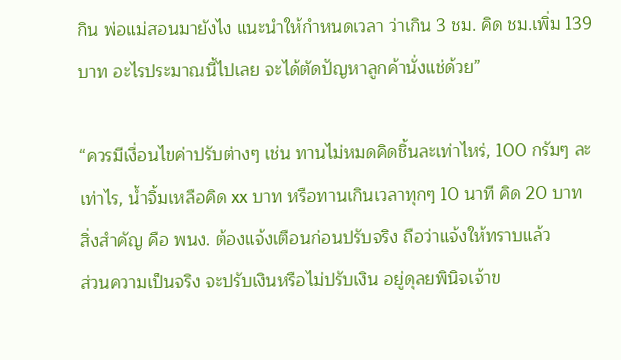กิน พ่อแม่สอนมายังไง แนะนำให้กำหนดเวลา ว่าเกิน 3 ชม. คิด ชม.เพิ่ม 139 บาท อะไรประมาณนี้ไปเลย จะได้ตัดปัญหาลูกค้านั่งแช่ด้วย”

“ควรมีเงื่อนไขค่าปรับต่างๆ เช่น ทานไม่หมดคิดชิ้นละเท่าไหร่, 100 กรัมๆ ละเท่าไร, น้ำจิ้มเหลือคิด xx บาท หรือทานเกินเวลาทุกๆ 10 นาที คิด 20 บาท
สิ่งสำคัญ คือ พนง. ต้องแจ้งเตือนก่อนปรับจริง ถือว่าแจ้งให้ทราบแล้ว
ส่วนความเป็นจริง จะปรับเงินหรือไม่ปรับเงิน อยู่ดุลยพินิจเจ้าข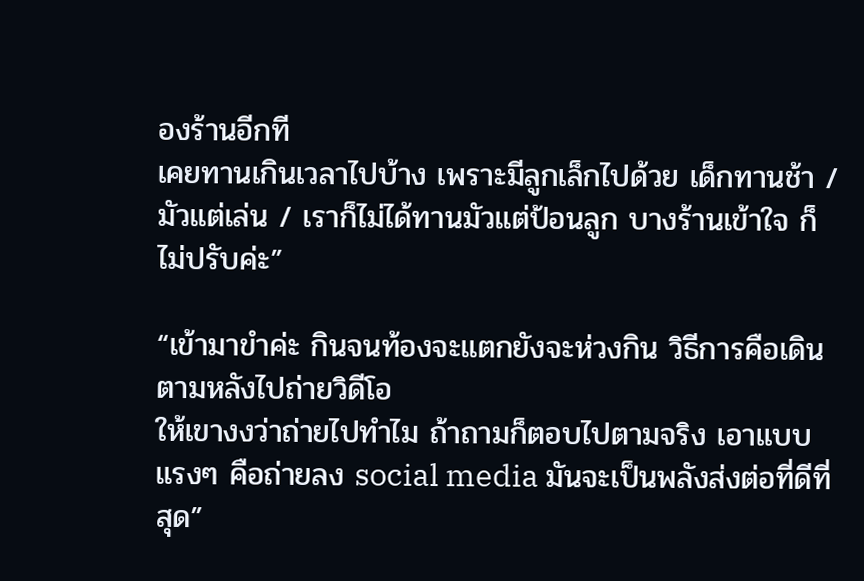องร้านอีกที
เคยทานเกินเวลาไปบ้าง เพราะมีลูกเล็กไปด้วย เด็กทานช้า / มัวแต่เล่น / เราก็ไม่ได้ทานมัวแต่ป้อนลูก บางร้านเข้าใจ ก็ไม่ปรับค่ะ”

“เข้ามาขำค่ะ กินจนท้องจะแตกยังจะห่วงกิน วิธีการคือเดินตามหลังไปถ่ายวิดีโอ
ให้เขางงว่าถ่ายไปทำไม ถ้าถามก็ตอบไปตามจริง เอาแบบแรงๆ คือถ่ายลง social media มันจะเป็นพลังส่งต่อที่ดีที่สุด”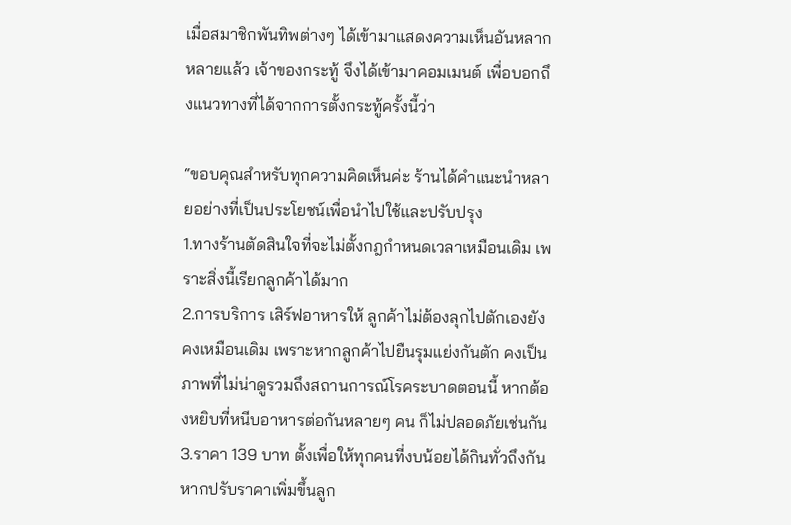เมื่อสมาชิกพันทิพต่างๆ ได้เข้ามาแสดงความเห็นอันหลากหลายแล้ว เจ้าของกระทู้ จึงได้เข้ามาคอมเมนต์ เพื่อบอกถึงแนวทางที่ได้จากการตั้งกระทู้ครั้งนี้ว่า

“ขอบคุณสำหรับทุกความคิดเห็นค่ะ ร้านได้คำแนะนำหลายอย่างที่เป็นประโยชน์เพื่อนำไปใช้และปรับปรุง
1.ทางร้านตัดสินใจที่จะไม่ตั้งกฎกำหนดเวลาเหมือนเดิม เพราะสิ่งนี้เรียกลูกค้าได้มาก
2.การบริการ เสิร์ฟอาหารให้ ลูกค้าไม่ต้องลุกไปตักเองยังคงเหมือนเดิม เพราะหากลูกค้าไปยืนรุมแย่งกันตัก คงเป็นภาพที่ไม่น่าดูรวมถึงสถานการณ์โรคระบาดตอนนี้ หากต้องหยิบที่หนีบอาหารต่อกันหลายๆ คน ก็ไม่ปลอดภัยเช่นกัน
3.ราคา 139 บาท ตั้งเพื่อให้ทุกคนที่งบน้อยได้กินทั่วถึงกัน หากปรับราคาเพิ่มขึ้นลูก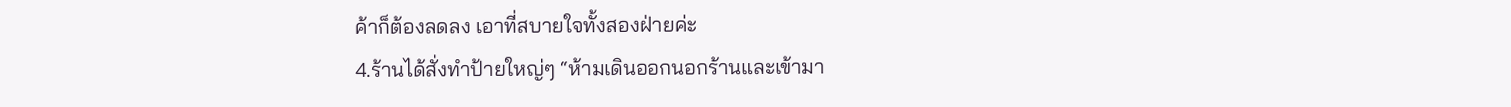ค้าก็ต้องลดลง เอาที่สบายใจทั้งสองฝ่ายค่ะ
4.ร้านได้สั่งทำป้ายใหญ่ๆ “ห้ามเดินออกนอกร้านและเข้ามา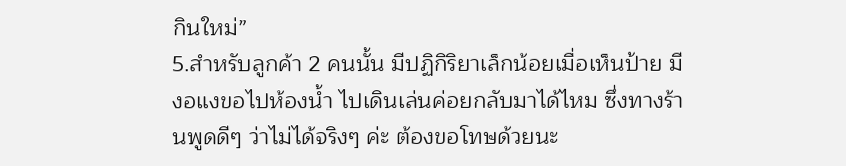กินใหม่”
5.สำหรับลูกค้า 2 คนนั้น มีปฏิกิริยาเล็กน้อยเมื่อเห็นป้าย มีงอแงขอไปห้องน้ำ ไปเดินเล่นค่อยกลับมาได้ไหม ซึ่งทางร้านพูดดีๆ ว่าไม่ได้จริงๆ ค่ะ ต้องขอโทษด้วยนะ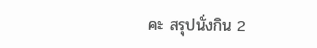คะ สรุปนั่งกิน 2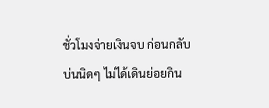ชั่วโมงจ่ายเงินจบ ก่อนกลับบ่นนิดๆ ไม่ได้เดินย่อยกิน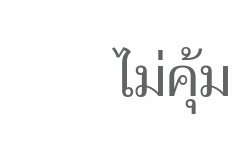ไม่คุ้ม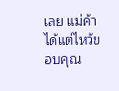เลย แม่ค้าได้แต่ไหว้ขอบคุณ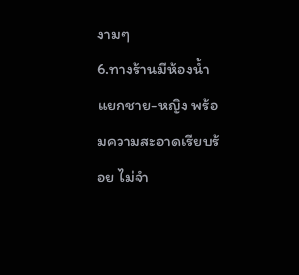งามๆ
6.ทางร้านมีห้องน้ำแยกชาย-หญิง พร้อมความสะอาดเรียบร้อย ไม่จำ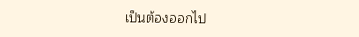เป็นต้องออกไป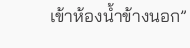เข้าห้องน้ำข้างนอก”